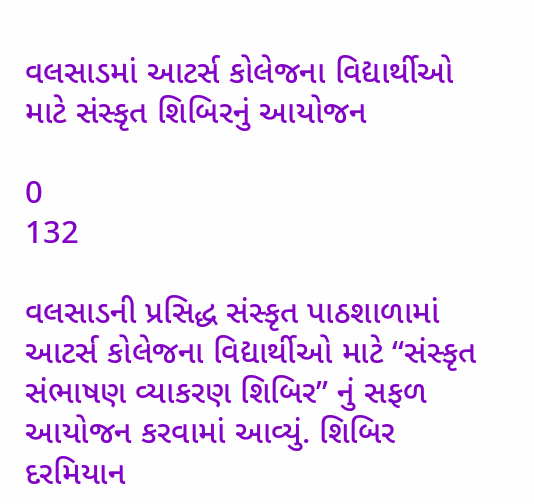વલસાડમાં આટર્સ કોલેજના વિદ્યાર્થીઓ માટે સંસ્કૃત શિબિરનું આયોજન

0
132

વલસાડની પ્રસિદ્ધ સંસ્કૃત પાઠશાળામાં આટર્સ કોલેજના વિદ્યાર્થીઓ માટે “સંસ્કૃત સંભાષણ વ્યાકરણ શિબિર” નું સફળ આયોજન કરવામાં આવ્યું. શિબિર દરમિયાન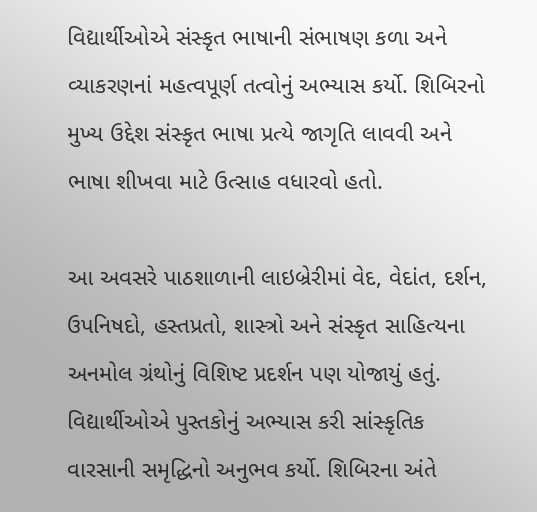વિદ્યાર્થીઓએ સંસ્કૃત ભાષાની સંભાષણ કળા અને વ્યાકરણનાં મહત્વપૂર્ણ તત્વોનું અભ્યાસ કર્યો. શિબિરનો મુખ્ય ઉદ્દેશ સંસ્કૃત ભાષા પ્રત્યે જાગૃતિ લાવવી અને ભાષા શીખવા માટે ઉત્સાહ વધારવો હતો.

આ અવસરે પાઠશાળાની લાઇબ્રેરીમાં વેદ, વેદાંત, દર્શન, ઉપનિષદો, હસ્તપ્રતો, શાસ્ત્રો અને સંસ્કૃત સાહિત્યના અનમોલ ગ્રંથોનું વિશિષ્ટ પ્રદર્શન પણ યોજાયું હતું. વિદ્યાર્થીઓએ પુસ્તકોનું અભ્યાસ કરી સાંસ્કૃતિક વારસાની સમૃદ્ધિનો અનુભવ કર્યો. શિબિરના અંતે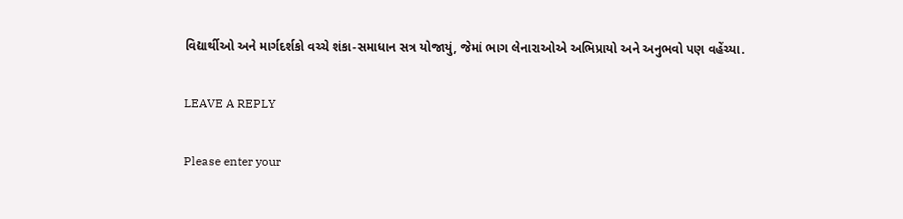વિદ્યાર્થીઓ અને માર્ગદર્શકો વચ્ચે શંકા-સમાધાન સત્ર યોજાયું, જેમાં ભાગ લેનારાઓએ અભિપ્રાયો અને અનુભવો પણ વહેંચ્યા.

LEAVE A REPLY

Please enter your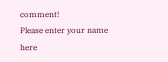comment!
Please enter your name here